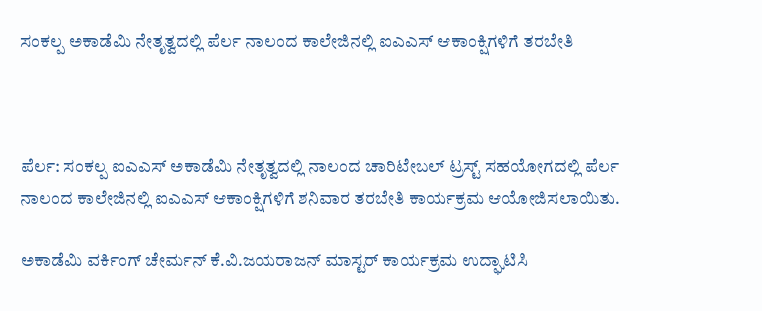ಸಂಕಲ್ಪ ಅಕಾಡೆಮಿ ನೇತೃತ್ವದಲ್ಲಿ ಪೆರ್ಲ ನಾಲಂದ ಕಾಲೇಜಿನಲ್ಲಿ ಐಎಎಸ್‌ ಆಕಾಂಕ್ಷಿಗಳಿಗೆ ತರಬೇತಿ



ಪೆರ್ಲ: ಸಂಕಲ್ಪ ಐಎಎಸ್‌ ಅಕಾಡೆಮಿ ನೇತೃತ್ವದಲ್ಲಿ ನಾಲಂದ ಚಾರಿಟೇಬಲ್ ಟ್ರಸ್ಟ್ ಸಹಯೋಗದಲ್ಲಿ ಪೆರ್ಲ ನಾಲಂದ ಕಾಲೇಜಿನಲ್ಲಿ ಐಎಎಸ್‌ ಆಕಾಂಕ್ಷಿಗಳಿಗೆ ಶನಿವಾರ ತರಬೇತಿ ಕಾರ್ಯಕ್ರಮ ಆಯೋಜಿಸಲಾಯಿತು.

ಅಕಾಡೆಮಿ ವರ್ಕಿಂಗ್ ಚೇರ್ಮನ್ ಕೆ.ವಿ.ಜಯರಾಜನ್ ಮಾಸ್ಟರ್ ಕಾರ್ಯಕ್ರಮ ಉದ್ಘಾಟಿಸಿ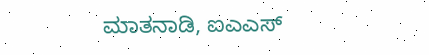ಮಾತನಾಡಿ, ಐಎಎಸ್‌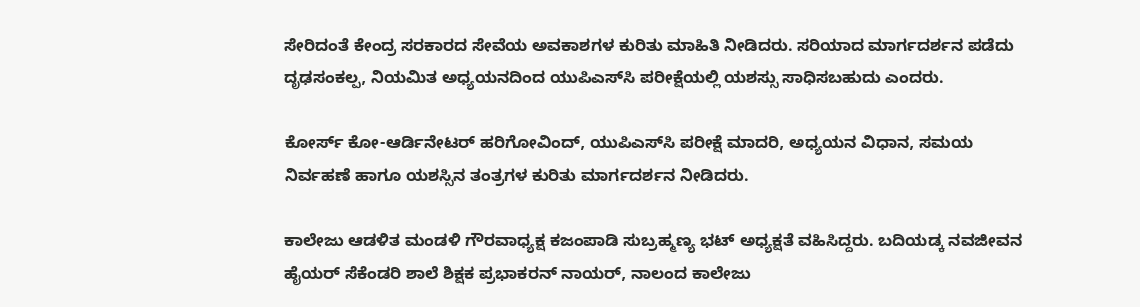ಸೇರಿದಂತೆ ಕೇಂದ್ರ ಸರಕಾರದ ಸೇವೆಯ ಅವಕಾಶಗಳ ಕುರಿತು ಮಾಹಿತಿ ನೀಡಿದರು. ಸರಿಯಾದ ಮಾರ್ಗದರ್ಶನ ಪಡೆದು ದೃಢಸಂಕಲ್ಪ, ನಿಯಮಿತ ಅಧ್ಯಯನದಿಂದ ಯುಪಿಎಸ್‌ಸಿ ಪರೀಕ್ಷೆಯಲ್ಲಿ ಯಶಸ್ಸು ಸಾಧಿಸಬಹುದು ಎಂದರು.

ಕೋರ್ಸ್‌ ಕೋ-ಆರ್ಡಿನೇಟರ್ ಹರಿಗೋವಿಂದ್, ಯುಪಿಎಸ್‌ಸಿ ಪರೀಕ್ಷೆ ಮಾದರಿ, ಅಧ್ಯಯನ ವಿಧಾನ, ಸಮಯ ನಿರ್ವಹಣೆ ಹಾಗೂ ಯಶಸ್ಸಿನ ತಂತ್ರಗಳ ಕುರಿತು ಮಾರ್ಗದರ್ಶನ ನೀಡಿದರು.

ಕಾಲೇಜು ಆಡಳಿತ ಮಂಡಳಿ ಗೌರವಾಧ್ಯಕ್ಷ ಕಜಂಪಾಡಿ ಸುಬ್ರಹ್ಮಣ್ಯ ಭಟ್ ಅಧ್ಯಕ್ಷತೆ ವಹಿಸಿದ್ದರು. ಬದಿಯಡ್ಕ ನವಜೀವನ ಹೈಯರ್ ಸೆಕೆಂಡರಿ ಶಾಲೆ ಶಿಕ್ಷಕ ಪ್ರಭಾಕರನ್ ನಾಯರ್, ನಾಲಂದ ಕಾಲೇಜು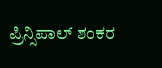ಪ್ರಿನ್ಸಿಪಾಲ್ ಶಂಕರ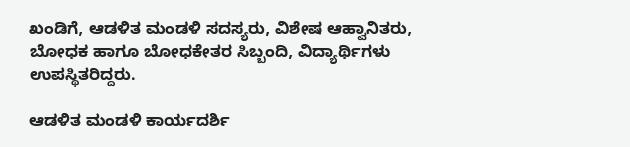ಖಂಡಿಗೆ, ಆಡಳಿತ ಮಂಡಳಿ ಸದಸ್ಯರು, ವಿಶೇಷ ಆಹ್ವಾನಿತರು, ಬೋಧಕ ಹಾಗೂ ಬೋಧಕೇತರ ಸಿಬ್ಬಂದಿ, ವಿದ್ಯಾರ್ಥಿಗಳು ಉಪಸ್ಥಿತರಿದ್ದರು.

ಆಡಳಿತ ಮಂಡಳಿ ಕಾರ್ಯದರ್ಶಿ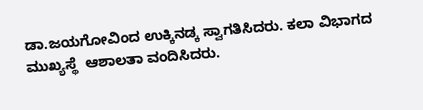ಡಾ.ಜಯಗೋವಿಂದ ಉಕ್ಕಿನಡ್ಕ ಸ್ವಾಗತಿಸಿದರು. ಕಲಾ ವಿಭಾಗದ ಮುಖ್ಯಸ್ಥೆ  ಆಶಾಲತಾ ವಂದಿಸಿದರು.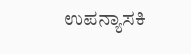ಉಪನ್ಯಾಸಕಿ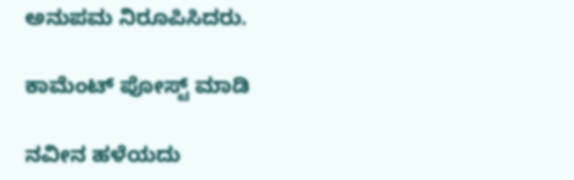ಅನುಪಮ ನಿರೂಪಿಸಿದರು.

ಕಾಮೆಂಟ್‌‌ ಪೋಸ್ಟ್‌ ಮಾಡಿ

ನವೀನ ಹಳೆಯದು